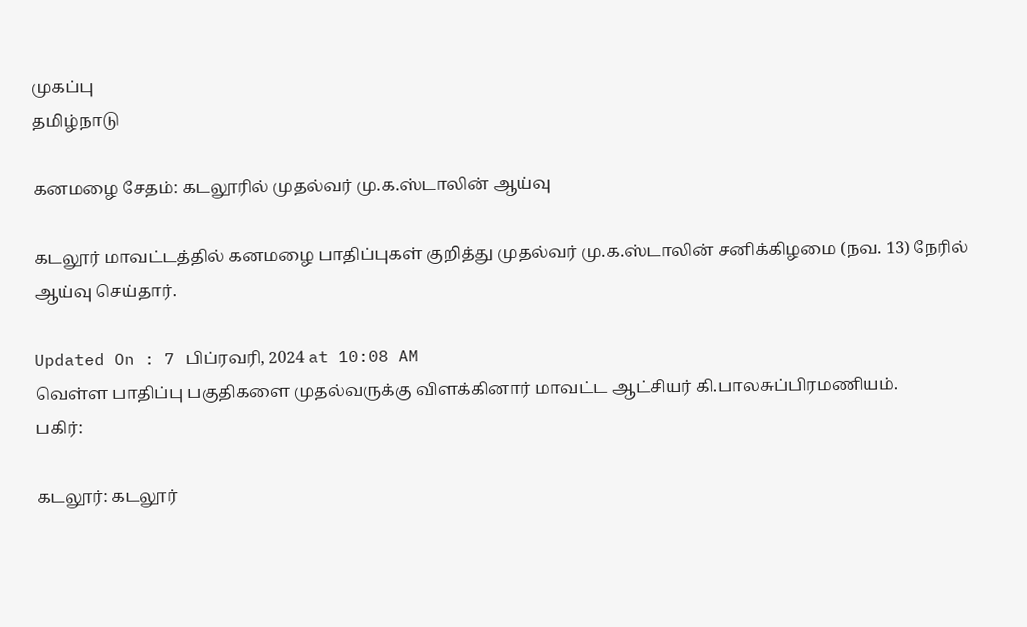முகப்பு
தமிழ்நாடு

கனமழை சேதம்: கடலூரில் முதல்வர் மு.க.ஸ்டாலின் ஆய்வு

கடலூர் மாவட்டத்தில் கனமழை பாதிப்புகள் குறித்து முதல்வர் மு.க.ஸ்டாலின் சனிக்கிழமை (நவ. 13) நேரில் ஆய்வு செய்தார்.

Updated On : 7 பிப்ரவரி, 2024 at 10:08 AM
வெள்ள பாதிப்பு பகுதிகளை முதல்வருக்கு விளக்கினார் மாவட்ட ஆட்சியர் கி.பாலசுப்பிரமணியம்.
பகிர்:

கடலூர்: கடலூர்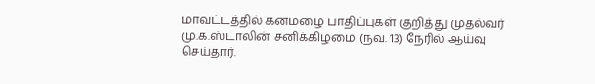மாவட்டத்தில் கனமழை பாதிப்புகள் குறித்து முதல்வர் மு.க.ஸ்டாலின் சனிக்கிழமை (நவ. 13) நேரில் ஆய்வு செய்தார்.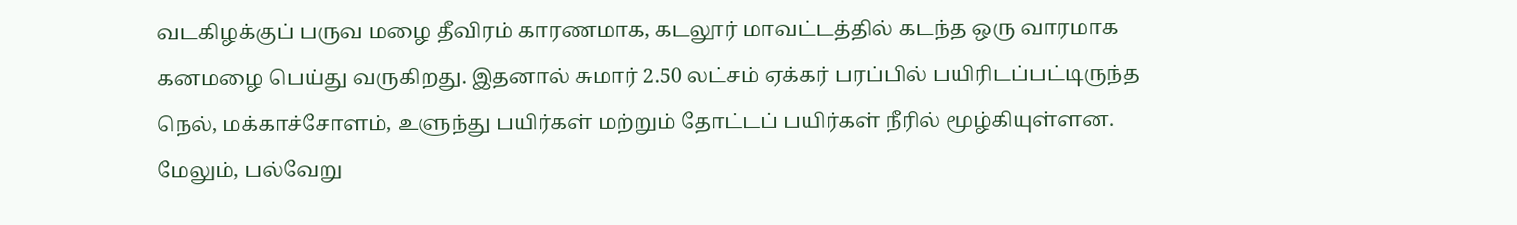வடகிழக்குப் பருவ மழை தீவிரம் காரணமாக, கடலூர் மாவட்டத்தில் கடந்த ஒரு வாரமாக கனமழை பெய்து வருகிறது. இதனால் சுமார் 2.50 லட்சம் ஏக்கர் பரப்பில் பயிரிடப்பட்டிருந்த நெல், மக்காச்சோளம், உளுந்து பயிர்கள் மற்றும் தோட்டப் பயிர்கள் நீரில் மூழ்கியுள்ளன. மேலும், பல்வேறு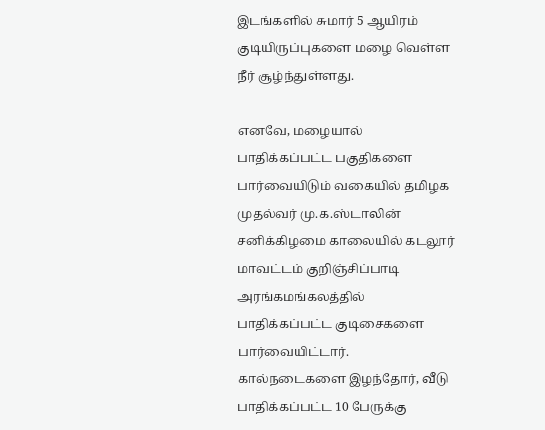இடங்களில் சுமார் 5 ஆயிரம் குடியிருப்புகளை மழை வெள்ள நீர் சூழ்ந்துள்ளது.

எனவே, மழையால் பாதிக்கப்பட்ட பகுதிகளை பார்வையிடும் வகையில் தமிழக முதல்வர் மு.க.ஸ்டாலின் சனிக்கிழமை காலையில் கடலூர் மாவட்டம் குறிஞ்சிப்பாடி அரங்கமங்கலத்தில் பாதிக்கப்பட்ட குடிசைகளை பார்வையிட்டார். கால்நடைகளை இழந்தோர், வீடு பாதிக்கப்பட்ட 10 பேருக்கு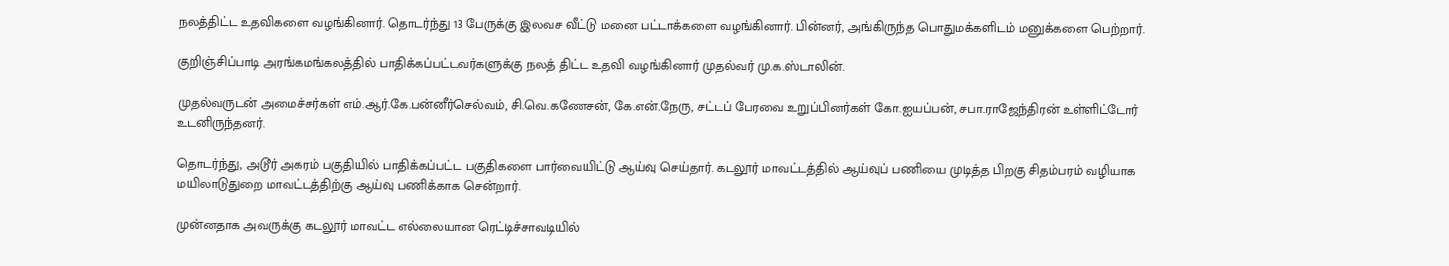நலத்திட்ட உதவிகளை வழங்கினார். தொடர்ந்து 13 பேருக்கு இலவச வீட்டு மனை பட்டாக்களை வழங்கினார். பின்னர், அங்கிருந்த பொதுமக்களிடம் மனுக்களை பெற்றார்.

குறிஞ்சிப்பாடி அரங்கமங்கலத்தில் பாதிக்கப்பட்டவர்களுக்கு நலத் திட்ட உதவி வழங்கினார் முதல்வர் மு.க.ஸ்டாலின்.

முதல்வருடன் அமைச்சர்கள் எம்.ஆர்.கே.பன்னீர்செல்வம், சி.வெ.கணேசன், கே.என்.நேரு, சட்டப் பேரவை உறுப்பினர்கள் கோ.ஐயப்பன், சபா.ராஜேந்திரன் உள்ளிட்டோர் உடனிருந்தனர்.

தொடர்ந்து, அடூர் அகரம் பகுதியில் பாதிக்கப்பட்ட பகுதிகளை பார்வையிட்டு ஆய்வு செய்தார். கடலூர் மாவட்டத்தில் ஆய்வுப் பணியை முடித்த பிறகு சிதம்பரம் வழியாக மயிலாடுதுறை மாவட்டத்திற்கு ஆய்வு பணிக்காக சென்றார்.

முன்னதாக அவருக்கு கடலூர் மாவட்ட எல்லையான ரெட்டிச்சாவடியில்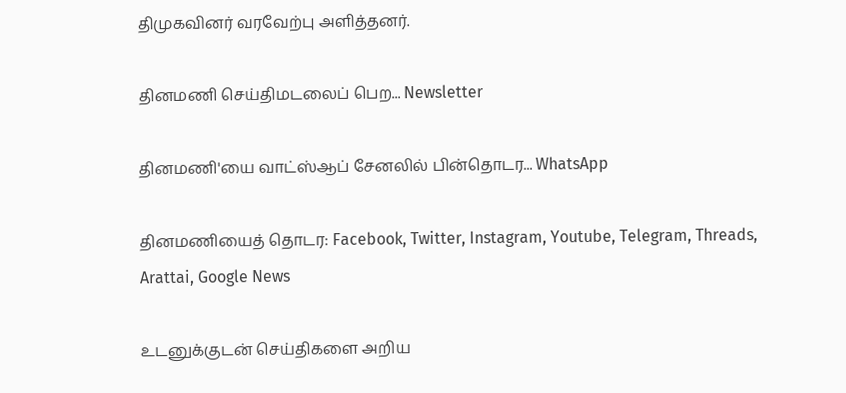திமுகவினர் வரவேற்பு அளித்தனர்.

தினமணி செய்திமடலைப் பெற... Newsletter

தினமணி'யை வாட்ஸ்ஆப் சேனலில் பின்தொடர... WhatsApp

தினமணியைத் தொடர: Facebook, Twitter, Instagram, Youtube, Telegram, Threads, Arattai, Google News

உடனுக்குடன் செய்திகளை அறிய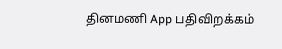தினமணி App பதிவிறக்கம்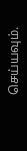செய்யவும்.